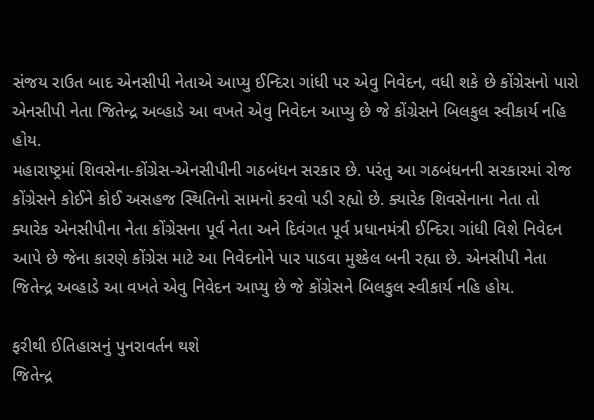સંજય રાઉત બાદ એનસીપી નેતાએ આપ્યુ ઈન્દિરા ગાંધી પર એવુ નિવેદન, વધી શકે છે કોંગ્રેસનો પારો
એનસીપી નેતા જિતેન્દ્ર અવ્હાડે આ વખતે એવુ નિવેદન આપ્યુ છે જે કોંગ્રેસને બિલકુલ સ્વીકાર્ય નહિ હોય.
મહારાષ્ટ્રમાં શિવસેના-કોંગ્રેસ-એનસીપીની ગઠબંધન સરકાર છે. પરંતુ આ ગઠબંધનની સરકારમાં રોજ કોંગ્રેસને કોઈને કોઈ અસહજ સ્થિતિનો સામનો કરવો પડી રહ્યો છે. ક્યારેક શિવસેનાના નેતા તો ક્યારેક એનસીપીના નેતા કોંગ્રેસના પૂર્વ નેતા અને દિવંગત પૂર્વ પ્રધાનમંત્રી ઈન્દિરા ગાંધી વિશે નિવેદન આપે છે જેના કારણે કોંગ્રેસ માટે આ નિવેદનોને પાર પાડવા મુશ્કેલ બની રહ્યા છે. એનસીપી નેતા જિતેન્દ્ર અવ્હાડે આ વખતે એવુ નિવેદન આપ્યુ છે જે કોંગ્રેસને બિલકુલ સ્વીકાર્ય નહિ હોય.

ફરીથી ઈતિહાસનું પુનરાવર્તન થશે
જિતેન્દ્ર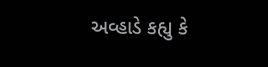અવ્હાડે કહ્યુ કે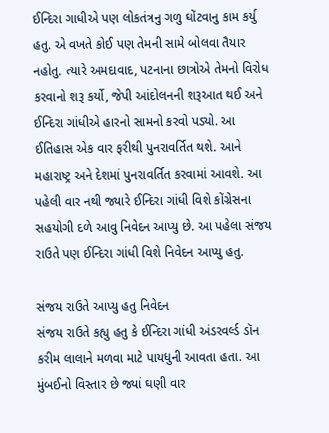ઈન્દિરા ગાધીએ પણ લોકતંત્રનુ ગળુ ઘોંટવાનુ કામ કર્યુ હતુ. એ વખતે કોઈ પણ તેમની સામે બોલવા તૈયાર નહોતુ. ત્યારે અમદાવાદ, પટનાના છાત્રોએ તેમનો વિરોધ કરવાનો શરૂ કર્યો, જેપી આંદોલનની શરૂઆત થઈ અને ઈન્દિરા ગાંધીએ હારનો સામનો કરવો પડ્યો. આ ઈતિહાસ એક વાર ફરીથી પુનરાવર્તિત થશે. આને મહારાષ્ટ્ર અને દેશમાં પુનરાવર્તિત કરવામાં આવશે. આ પહેલી વાર નથી જ્યારે ઈન્દિરા ગાંધી વિશે કોંગ્રેસના સહયોગી દળે આવુ નિવેદન આપ્યુ છે. આ પહેલા સંજય રાઉતે પણ ઈન્દિરા ગાંધી વિશે નિવેદન આપ્યુ હતુ.

સંજય રાઉતે આપ્યુ હતુ નિવેદન
સંજય રાઉતે કહ્યુ હતુ કે ઈન્દિરા ગાંધી અંડરવર્લ્ડ ડૉન કરીમ લાલાને મળવા માટે પાયધુની આવતા હતા. આ મુંબઈનો વિસ્તાર છે જ્યાં ઘણી વાર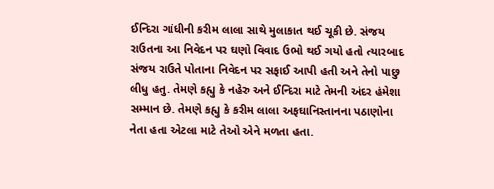ઈન્દિરા ગાંધીની કરીમ લાલા સાથે મુલાકાત થઈ ચૂકી છે. સંજય રાઉતના આ નિવેદન પર ઘણો વિવાદ ઉભો થઈ ગયો હતો ત્યારબાદ સંજય રાઉતે પોતાના નિવેદન પર સફાઈ આપી હતી અને તેનો પાછુ લીધુ હતુ. તેમણે કહ્યુ કે નહેરુ અને ઈન્દિરા માટે તેમની અંદર હંમેશા સમ્માન છે. તેમણે કહ્યુ કે કરીમ લાલા અફઘાનિસ્તાનના પઠાણોના નેતા હતા એટલા માટે તેઓ એને મળતા હતા.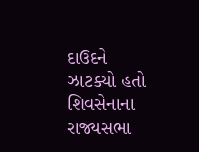દાઉદને ઝાટક્યો હતો
શિવસેનાના રાજ્યસભા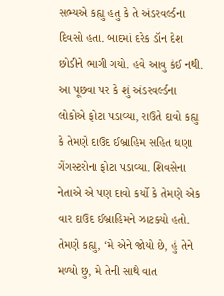સભ્યએ કહ્યુ હતુ કે તે અંડરવર્લ્ડના દિવસો હતા. બાદમાં દરેક ડૉન દેશ છોડીને ભાગી ગયો. હવે આવુ કંઈ નથી. આ પૂછવા પર કે શું અંડરવર્લ્ડના લોકોએ ફોટા પડાવ્યા, રાઉતે દાવો કહ્યુ કે તેમણે દાઉદ ઈબ્રાહિમ સહિત ઘણા ગેંગસ્ટરોના ફોટા પડાવ્યા. શિવસેના નેતાએ એ પણ દાવો કર્યો કે તેમણે એક વાર દાઉદ ઈબ્રાહિમને ઝાટક્યો હતો. તેમણે કહ્યુ, ‘મે એને જોયો છે, હું તેને મળ્યો છુ, મે તેની સાથે વાત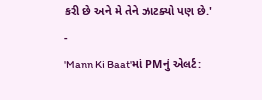કરી છે અને મે તેને ઝાટક્યો પણ છે.'
-
'Mann Ki Baat'માં PMનું એલર્ટ: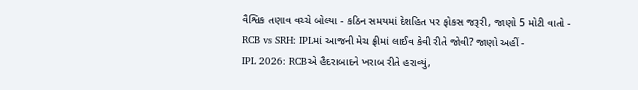વૈશ્વિક તણાવ વચ્ચે બોલ્યા - કઠિન સમયમાં દેશહિત પર ફોકસ જરૂરી, જાણો 5 મોટી વાતો -
RCB vs SRH: IPLમાં આજની મેચ ફ્રીમાં લાઈવ કેવી રીતે જોવી? જાણો અહીં -
IPL 2026: RCBએ હૈદરાબાદને ખરાબ રીતે હરાવ્યું,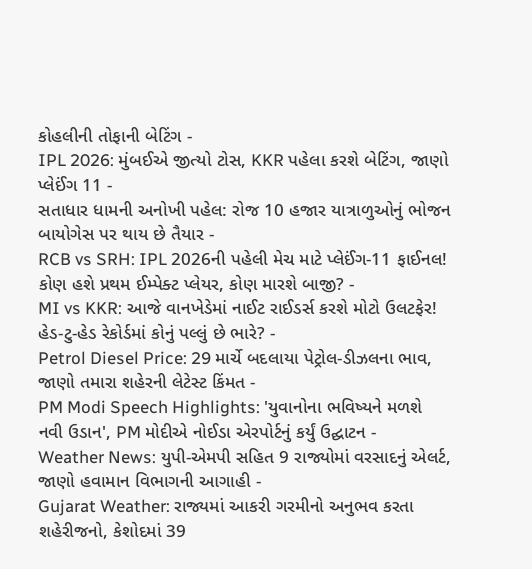કોહલીની તોફાની બેટિંગ -
IPL 2026: મુંબઈએ જીત્યો ટોસ, KKR પહેલા કરશે બેટિંગ, જાણો પ્લેઈંગ 11 -
સતાધાર ધામની અનોખી પહેલ: રોજ 10 હજાર યાત્રાળુઓનું ભોજન બાયોગેસ પર થાય છે તૈયાર -
RCB vs SRH: IPL 2026ની પહેલી મેચ માટે પ્લેઈંગ-11 ફાઈનલ! કોણ હશે પ્રથમ ઈમ્પેક્ટ પ્લેયર, કોણ મારશે બાજી? -
MI vs KKR: આજે વાનખેડેમાં નાઈટ રાઈડર્સ કરશે મોટો ઉલટફેર! હેડ-ટુ-હેડ રેકોર્ડમાં કોનું પલ્લું છે ભારે? -
Petrol Diesel Price: 29 માર્ચે બદલાયા પેટ્રોલ-ડીઝલના ભાવ, જાણો તમારા શહેરની લેટેસ્ટ કિંમત -
PM Modi Speech Highlights: 'યુવાનોના ભવિષ્યને મળશે નવી ઉડાન', PM મોદીએ નોઈડા એરપોર્ટનું કર્યું ઉદ્ઘાટન -
Weather News: યુપી-એમપી સહિત 9 રાજ્યોમાં વરસાદનું એલર્ટ, જાણો હવામાન વિભાગની આગાહી -
Gujarat Weather: રાજ્યમાં આકરી ગરમીનો અનુભવ કરતા શહેરીજનો, કેશોદમાં 39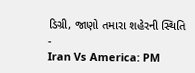ડિગ્રી, જાણો તમારા શહેરની સ્થિતિ -
Iran Vs America: PM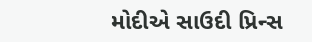મોદીએ સાઉદી પ્રિન્સ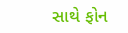સાથે ફોન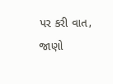પર કરી વાત, જાણો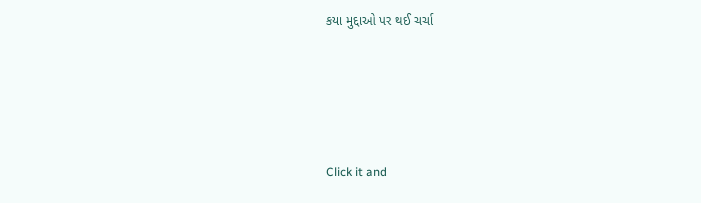કયા મુદ્દાઓ પર થઈ ચર્ચા






Click it and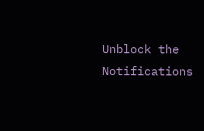Unblock the Notifications